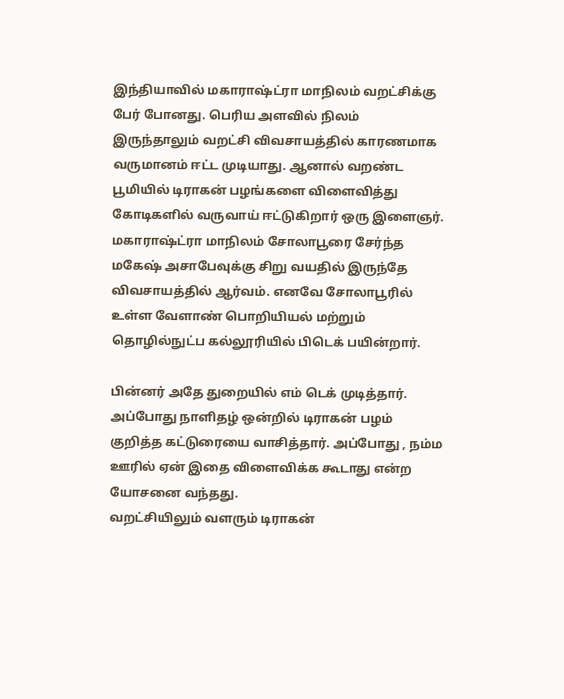இந்தியாவில் மகாராஷ்ட்ரா மாநிலம் வறட்சிக்கு பேர் போனது. பெரிய அளவில் நிலம் இருந்தாலும் வறட்சி விவசாயத்தில் காரணமாக வருமானம் ஈட்ட முடியாது. ஆனால் வறண்ட பூமியில் டிராகன் பழங்களை விளைவித்து கோடிகளில் வருவாய் ஈட்டுகிறார் ஒரு இளைஞர்.
மகாராஷ்ட்ரா மாநிலம் சோலாபூரை சேர்ந்த மகேஷ் அசாபேவுக்கு சிறு வயதில் இருந்தே விவசாயத்தில் ஆர்வம். எனவே சோலாபூரில் உள்ள வேளாண் பொறியியல் மற்றும் தொழில்நுட்ப கல்லூரியில் பிடெக் பயின்றார்.

பின்னர் அதே துறையில் எம் டெக் முடித்தார். அப்போது நாளிதழ் ஒன்றில் டிராகன் பழம் குறித்த கட்டுரையை வாசித்தார். அப்போது , நம்ம ஊரில் ஏன் இதை விளைவிக்க கூடாது என்ற யோசனை வந்தது.
வறட்சியிலும் வளரும் டிராகன்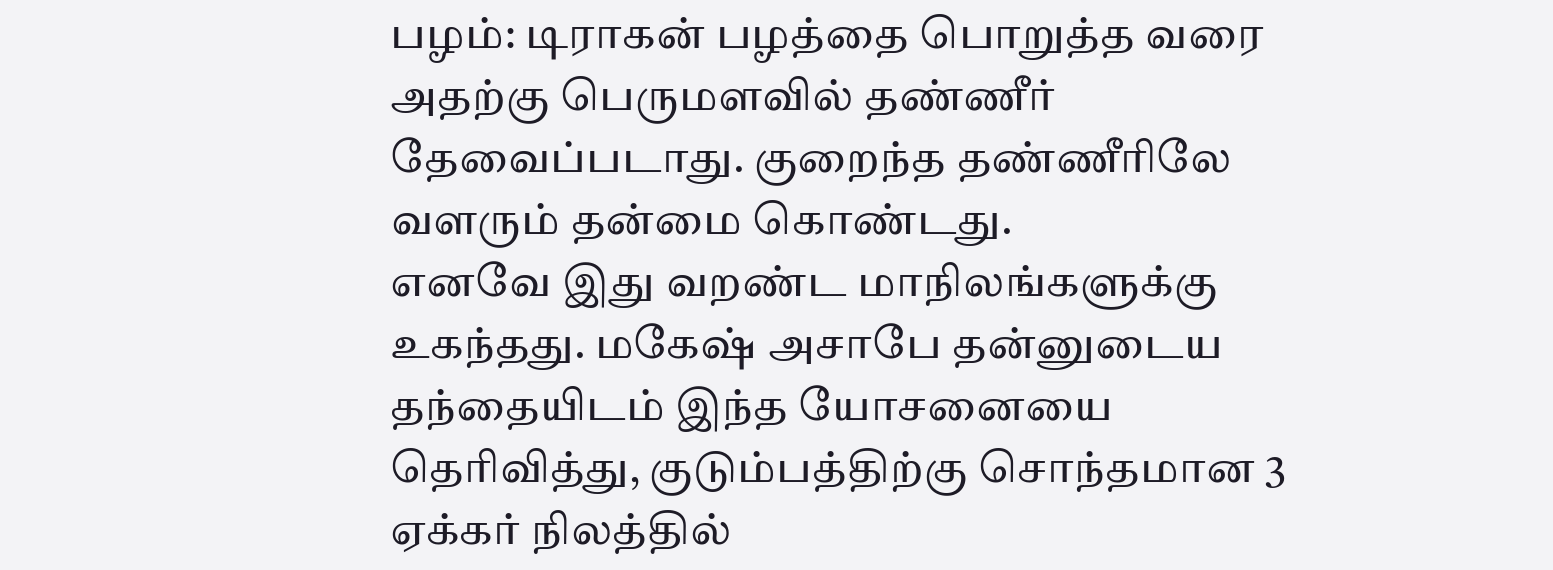பழம்: டிராகன் பழத்தை பொறுத்த வரை அதற்கு பெருமளவில் தண்ணீர் தேவைப்படாது. குறைந்த தண்ணீரிலே வளரும் தன்மை கொண்டது.
எனவே இது வறண்ட மாநிலங்களுக்கு உகந்தது. மகேஷ் அசாபே தன்னுடைய தந்தையிடம் இந்த யோசனையை தெரிவித்து, குடும்பத்திற்கு சொந்தமான 3 ஏக்கர் நிலத்தில்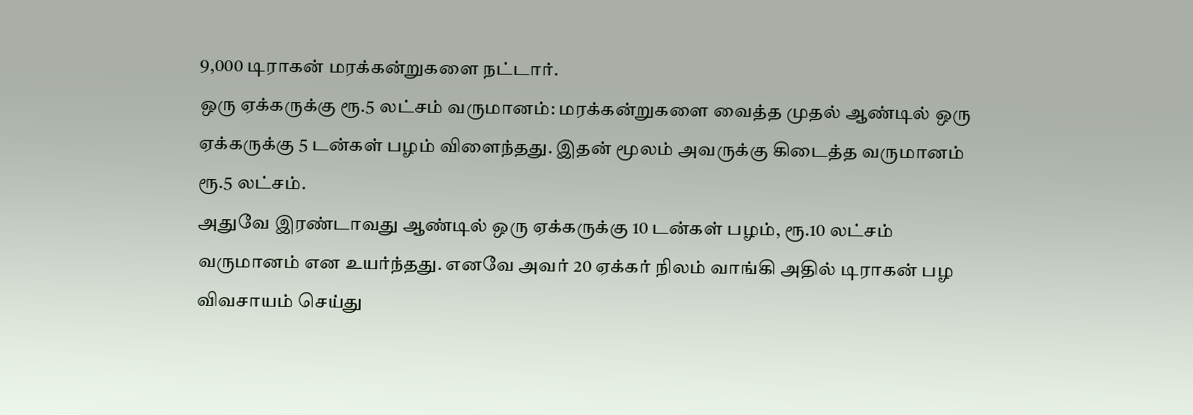9,000 டிராகன் மரக்கன்றுகளை நட்டார்.
ஒரு ஏக்கருக்கு ரூ.5 லட்சம் வருமானம்: மரக்கன்றுகளை வைத்த முதல் ஆண்டில் ஒரு ஏக்கருக்கு 5 டன்கள் பழம் விளைந்தது. இதன் மூலம் அவருக்கு கிடைத்த வருமானம் ரூ.5 லட்சம்.
அதுவே இரண்டாவது ஆண்டில் ஒரு ஏக்கருக்கு 10 டன்கள் பழம், ரூ.10 லட்சம் வருமானம் என உயர்ந்தது. எனவே அவர் 20 ஏக்கர் நிலம் வாங்கி அதில் டிராகன் பழ விவசாயம் செய்து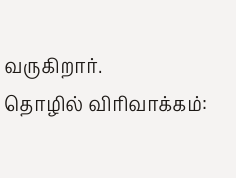வருகிறார்.
தொழில் விரிவாக்கம்: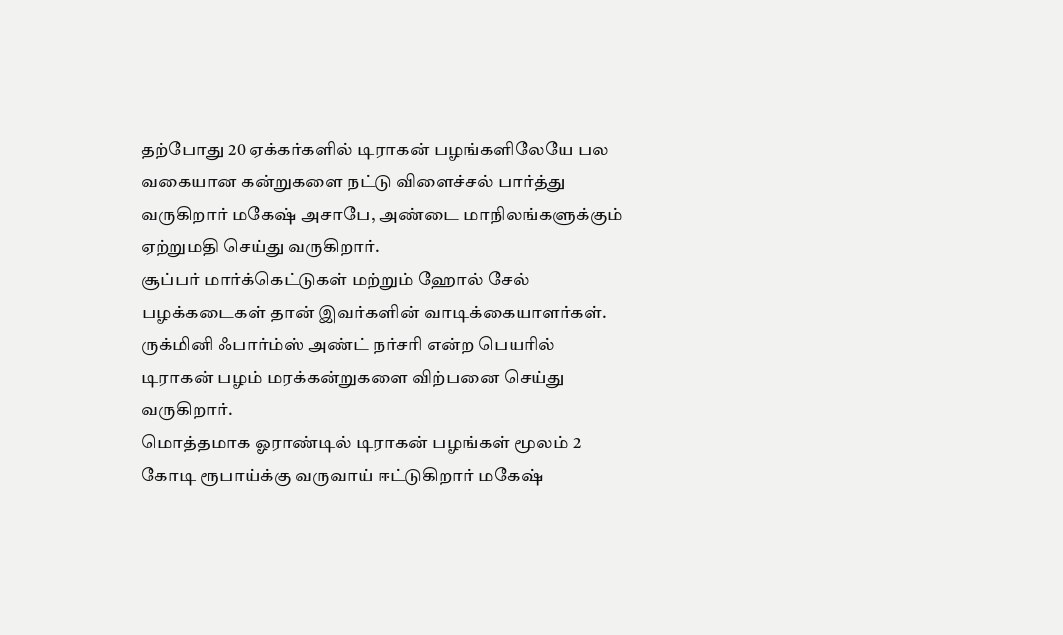தற்போது 20 ஏக்கர்களில் டிராகன் பழங்களிலேயே பல வகையான கன்றுகளை நட்டு விளைச்சல் பார்த்து வருகிறார் மகேஷ் அசாபே, அண்டை மாநிலங்களுக்கும் ஏற்றுமதி செய்து வருகிறார்.
சூப்பர் மார்க்கெட்டுகள் மற்றும் ஹோல் சேல் பழக்கடைகள் தான் இவர்களின் வாடிக்கையாளர்கள். ருக்மினி ஃபார்ம்ஸ் அண்ட் நர்சரி என்ற பெயரில் டிராகன் பழம் மரக்கன்றுகளை விற்பனை செய்து வருகிறார்.
மொத்தமாக ஓராண்டில் டிராகன் பழங்கள் மூலம் 2 கோடி ரூபாய்க்கு வருவாய் ஈட்டுகிறார் மகேஷ்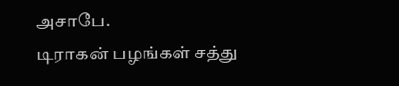அசாபே.
டிராகன் பழங்கள் சத்து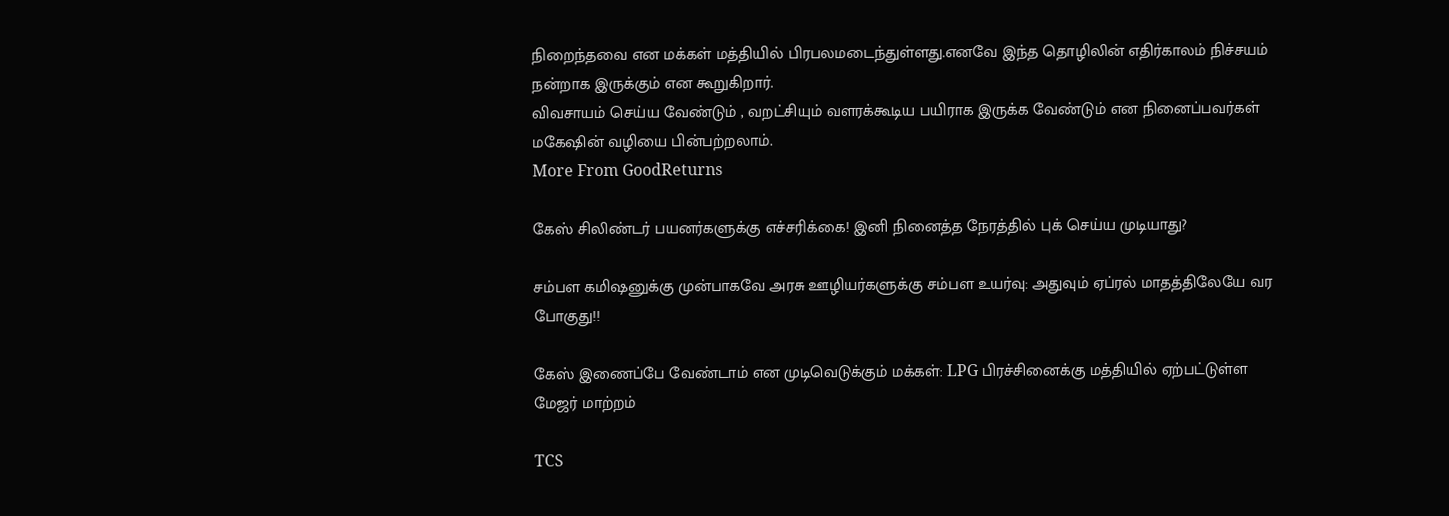நிறைந்தவை என மக்கள் மத்தியில் பிரபலமடைந்துள்ளது.எனவே இந்த தொழிலின் எதிர்காலம் நிச்சயம் நன்றாக இருக்கும் என கூறுகிறார்.
விவசாயம் செய்ய வேண்டும் , வறட்சியும் வளரக்கூடிய பயிராக இருக்க வேண்டும் என நினைப்பவர்கள் மகேஷின் வழியை பின்பற்றலாம்.
More From GoodReturns

கேஸ் சிலிண்டர் பயனர்களுக்கு எச்சரிக்கை! இனி நினைத்த நேரத்தில் புக் செய்ய முடியாது?

சம்பள கமிஷனுக்கு முன்பாகவே அரசு ஊழியர்களுக்கு சம்பள உயர்வு: அதுவும் ஏப்ரல் மாதத்திலேயே வர போகுது!!

கேஸ் இணைப்பே வேண்டாம் என முடிவெடுக்கும் மக்கள்: LPG பிரச்சினைக்கு மத்தியில் ஏற்பட்டுள்ள மேஜர் மாற்றம்

TCS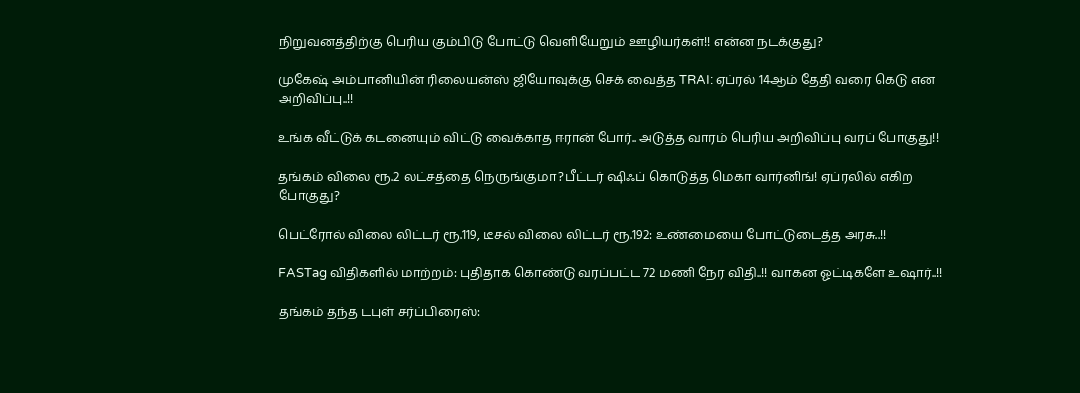நிறுவனத்திற்கு பெரிய கும்பிடு போட்டு வெளியேறும் ஊழியர்கள்!! என்ன நடக்குது?

முகேஷ் அம்பானியின் ரிலையன்ஸ் ஜியோவுக்கு செக் வைத்த TRAI: ஏப்ரல் 14ஆம் தேதி வரை கெடு என அறிவிப்பு..!!

உங்க வீட்டுக் கடனையும் விட்டு வைக்காத ஈரான் போர்.. அடுத்த வாரம் பெரிய அறிவிப்பு வரப் போகுது!!

தங்கம் விலை ரூ.2 லட்சத்தை நெருங்குமா?பீட்டர் ஷிஃப் கொடுத்த மெகா வார்னிங்! ஏப்ரலில் எகிற போகுது?

பெட்ரோல் விலை லிட்டர் ரூ.119, டீசல் விலை லிட்டர் ரூ.192: உண்மையை போட்டுடைத்த அரசு..!!

FASTag விதிகளில் மாற்றம்: புதிதாக கொண்டு வரப்பட்ட 72 மணி நேர விதி..!! வாகன ஓட்டிகளே உஷார்..!!

தங்கம் தந்த டபுள் சர்ப்பிரைஸ்: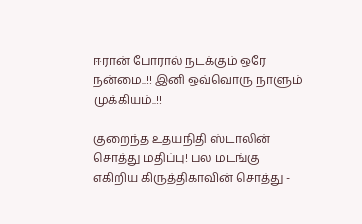ஈரான் போரால் நடக்கும் ஒரே நன்மை..!! இனி ஒவ்வொரு நாளும் முக்கியம்..!!

குறைந்த உதயநிதி ஸ்டாலின் சொத்து மதிப்பு! பல மடங்கு எகிறிய கிருத்திகாவின் சொத்து -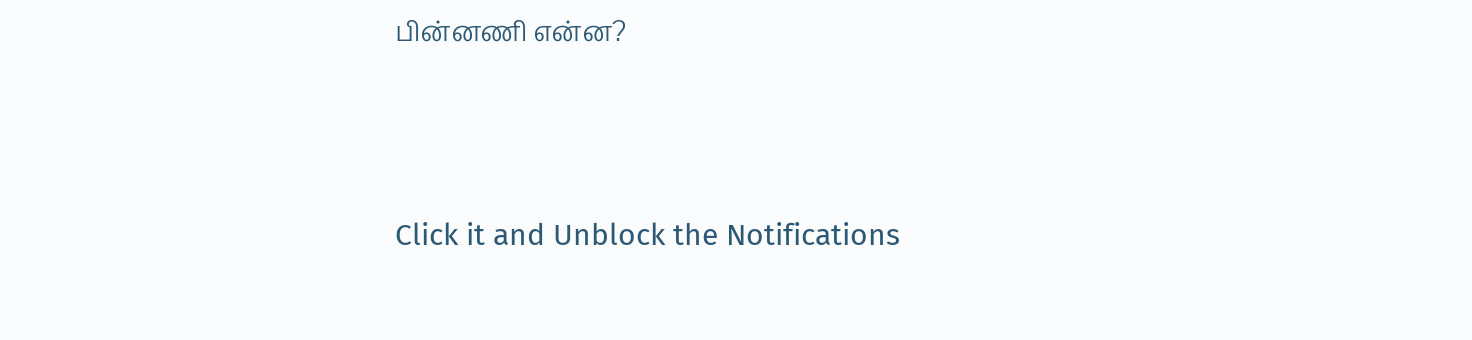பின்னணி என்ன?



Click it and Unblock the Notifications